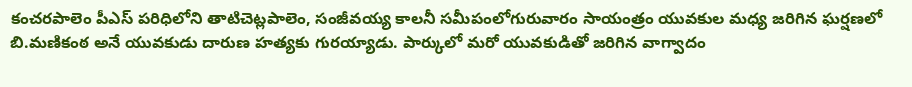కంచరపాలెం పీఎస్ పరిధిలోని తాటిచెట్లపాలెం, సంజీవయ్య కాలనీ సమీపంలోగురువారం సాయంత్రం యువకుల మధ్య జరిగిన ఘర్షణలో బి.మణికంఠ అనే యువకుడు దారుణ హత్యకు గురయ్యాడు. పార్కులో మరో యువకుడితో జరిగిన వాగ్వాదం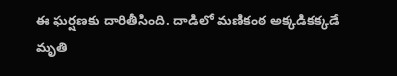ఈ ఘర్షణకు దారితీసింది. దాడిలో మణికంఠ అక్కడికక్కడే మృతి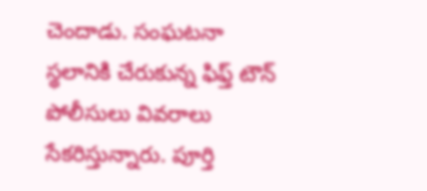చెందాడు. సంఘటనా స్థలానికి చేరుకున్న ఫిఫ్త్ టౌన్ పోలీసులు వివరాలు సేకరిస్తున్నారు. పూర్తి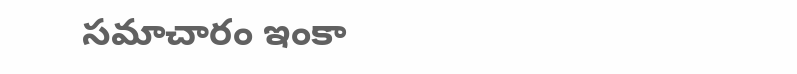సమాచారం ఇంకా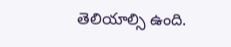తెలియాల్సి ఉంది.